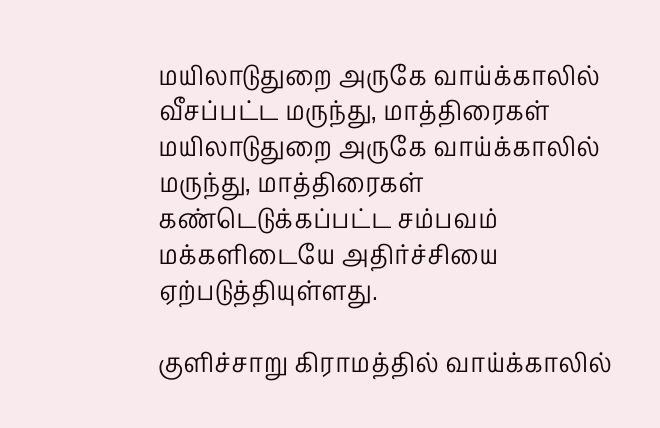மயிலாடுதுறை அருகே வாய்க்காலில் வீசப்பட்ட மருந்து, மாத்திரைகள்
மயிலாடுதுறை அருகே வாய்க்காலில் மருந்து, மாத்திரைகள் கண்டெடுக்கப்பட்ட சம்பவம் மக்களிடையே அதிர்ச்சியை ஏற்படுத்தியுள்ளது.

குளிச்சாறு கிராமத்தில் வாய்க்காலில்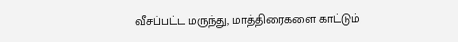வீசப்பட்ட மருந்து, மாத்திரைகளை காட்டும்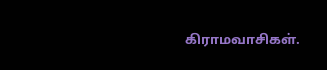கிராமவாசிகள்.